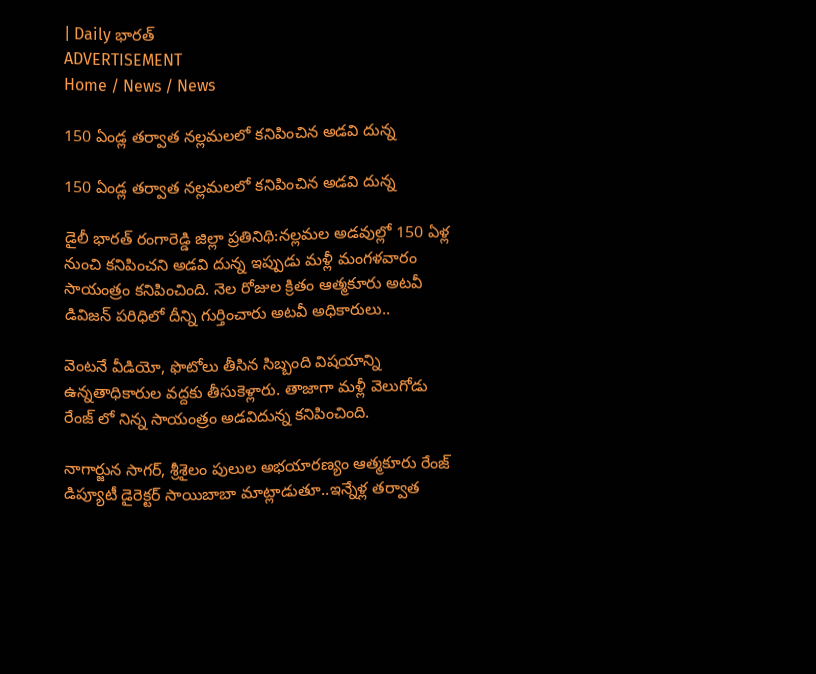| Daily భారత్
ADVERTISEMENT
Home / News / News

150 ఏండ్ల తర్వాత నల్లమలలో కనిపించిన అడవి దున్న

150 ఏండ్ల తర్వాత నల్లమలలో కనిపించిన అడవి దున్న

డైలీ భారత్ రంగారెడ్డి జిల్లా ప్రతినిథి:నల్లమల అడవుల్లో 150 ఏళ్ల నుంచి కనిపించని అడవి దున్న ఇప్పుడు మళ్లీ మంగళవారం సాయంత్రం కనిపించింది. నెల రోజుల క్రితం ఆత్మకూరు అటవీ డివిజన్ పరిధిలో దీన్ని గుర్తించారు అటవీ అధికారులు..

వెంటనే వీడియో, ఫొటోలు తీసిన సిబ్బంది విషయాన్ని ఉన్నతాధికారుల వద్దకు తీసుకెళ్లారు. తాజాగా మళ్లీ వెలుగోడు రేంజ్ లో నిన్న సాయంత్రం అడవిదున్న కనిపించింది.

నాగార్జున సాగర్, శ్రీశైలం పులుల అభయారణ్యం ఆత్మకూరు రేంజ్ డిప్యూటీ డైరెక్టర్ సాయిబాబా మాట్లాడుతూ..ఇన్నేళ్ల తర్వాత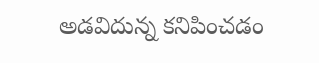అడవిదున్న కనిపించడం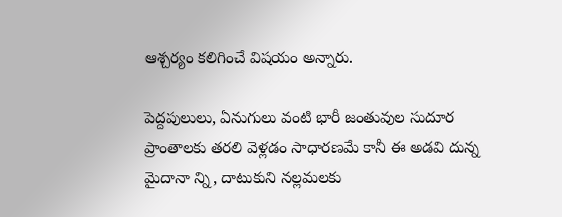ఆశ్చర్యం కలిగించే విషయం అన్నారు.

పెద్దపులులు, ఏనుగులు వంటి భారీ జంతువుల సుదూర ప్రాంతాలకు తరలి వెళ్లడం సాధారణమే కానీ ఈ అడవి దున్న మైదానా న్ని, దాటుకుని నల్లమలకు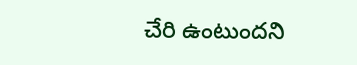చేరి ఉంటుందని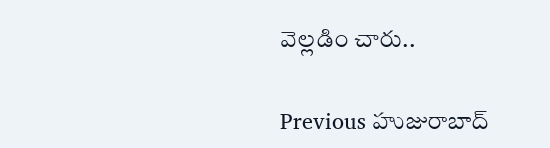వెల్లడిం చారు..

Previous హుజురాబాద్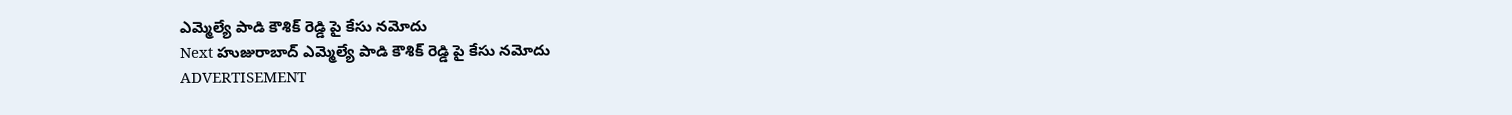ఎమ్మెల్యే పాడి కౌశిక్ రెడ్డి పై కేసు నమోదు
Next హుజురాబాద్ ఎమ్మెల్యే పాడి కౌశిక్ రెడ్డి పై కేసు నమోదు
ADVERTISEMENT